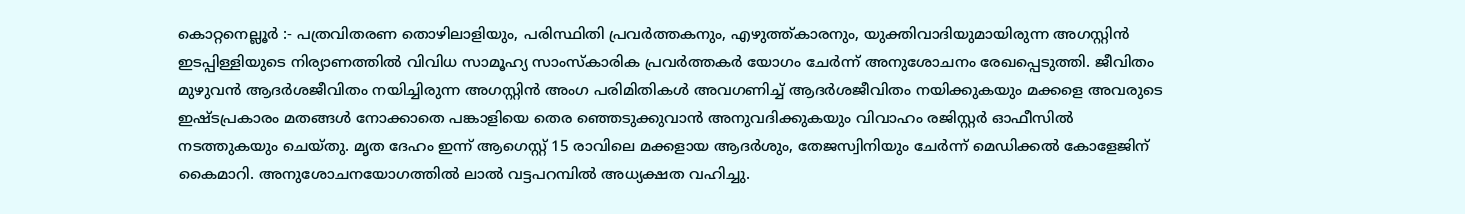കൊറ്റനെല്ലൂർ :- പത്രവിതരണ തൊഴിലാളിയും, പരിസ്ഥിതി പ്രവർത്തകനും, എഴുത്ത്കാരനും, യുക്തിവാദിയുമായിരുന്ന അഗസ്റ്റിൻ ഇടപ്പിള്ളിയുടെ നിര്യാണത്തിൽ വിവിധ സാമൂഹ്യ സാംസ്കാരിക പ്രവർത്തകർ യോഗം ചേർന്ന് അനുശോചനം രേഖപ്പെടുത്തി. ജീവിതം മുഴുവൻ ആദർശജീവിതം നയിച്ചിരുന്ന അഗസ്റ്റിൻ അംഗ പരിമിതികൾ അവഗണിച്ച് ആദർശജീവിതം നയിക്കുകയും മക്കളെ അവരുടെ ഇഷ്ടപ്രകാരം മതങ്ങൾ നോക്കാതെ പങ്കാളിയെ തെര ഞ്ഞെടുക്കുവാൻ അനുവദിക്കുകയും വിവാഹം രജിസ്റ്റർ ഓഫീസിൽ നടത്തുകയും ചെയ്തു. മൃത ദേഹം ഇന്ന് ആഗെസ്റ്റ് 15 രാവിലെ മക്കളായ ആദർശും, തേജസ്വിനിയും ചേർന്ന് മെഡിക്കൽ കോളേജിന് കൈമാറി. അനുശോചനയോഗത്തിൽ ലാൽ വട്ടപറമ്പിൽ അധ്യക്ഷത വഹിച്ചു.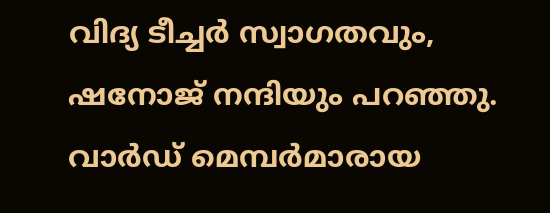വിദ്യ ടീച്ചർ സ്വാഗതവും, ഷനോജ് നന്ദിയും പറഞ്ഞു. വാർഡ് മെമ്പർമാരായ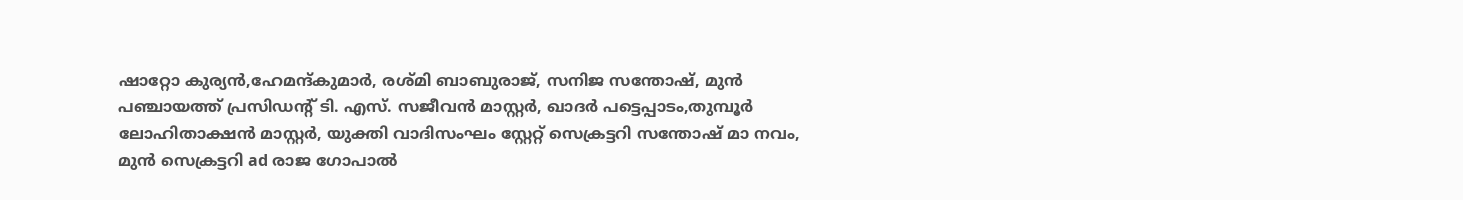ഷാറ്റോ കുര്യൻ,ഹേമന്ദ്കുമാർ, രശ്മി ബാബുരാജ്, സനിജ സന്തോഷ്, മുൻ പഞ്ചായത്ത് പ്രസിഡന്റ് ടി. എസ്. സജീവൻ മാസ്റ്റർ, ഖാദർ പട്ടെപ്പാടം,തുമ്പൂർ ലോഹിതാക്ഷൻ മാസ്റ്റർ, യുക്തി വാദിസംഘം സ്റ്റേറ്റ് സെക്രട്ടറി സന്തോഷ് മാ നവം, മുൻ സെക്രട്ടറി ad രാജ ഗോപാൽ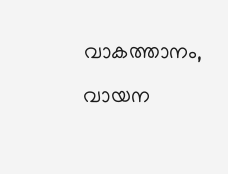വാകത്താനം, വായന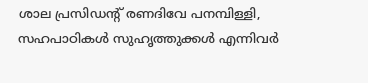ശാല പ്രസിഡന്റ് രണദിവേ പനമ്പിള്ളി, സഹപാഠികൾ സുഹൃത്തുക്കൾ എന്നിവർ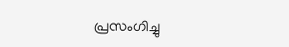പ്രസംഗിച്ചു